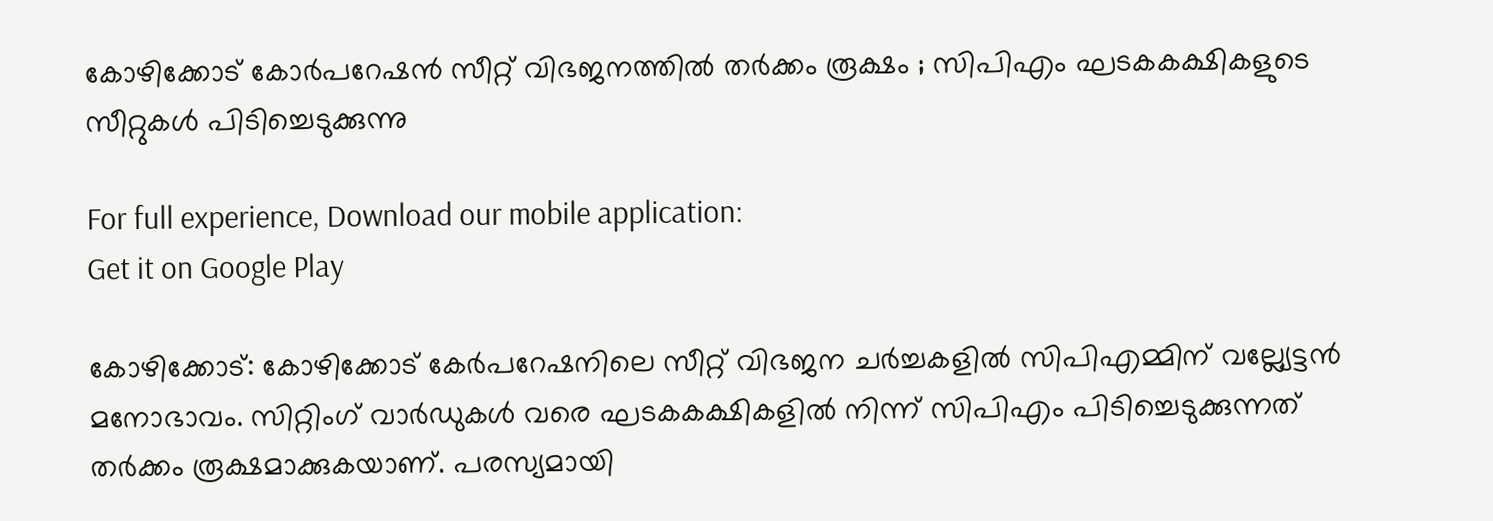കോഴിക്കോട് കോര്‍പറേഷന്‍ സീറ്റ് വിഭജനത്തില്‍ തര്‍ക്കം രൂക്ഷം ; സിപിഎം ഘടകകക്ഷികളുടെ സീറ്റുകള്‍ പിടിച്ചെടുക്കുന്നു

For full experience, Download our mobile application:
Get it on Google Play

കോഴിക്കോട്: കോഴിക്കോട് കേര്‍പറേഷനിലെ സീറ്റ് വിഭജന ചര്‍ച്ചകളില്‍ സിപിഎമ്മിന് വല്ല്യേട്ടന്‍ മനോഭാവം. സിറ്റിംഗ് വാര്‍ഡുകള്‍ വരെ ഘടകകക്ഷികളില്‍ നിന്ന് സിപിഎം പിടിച്ചെടുക്കുന്നത് തര്‍ക്കം രൂക്ഷമാക്കുകയാണ്. പരസ്യമായി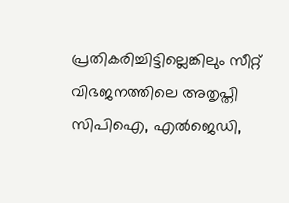പ്രതികരിച്ചിട്ടില്ലെങ്കിലും സീറ്റ് വിഭജനത്തിലെ അതൃപ്തി സിപിഐ, എല്‍ജെഡി,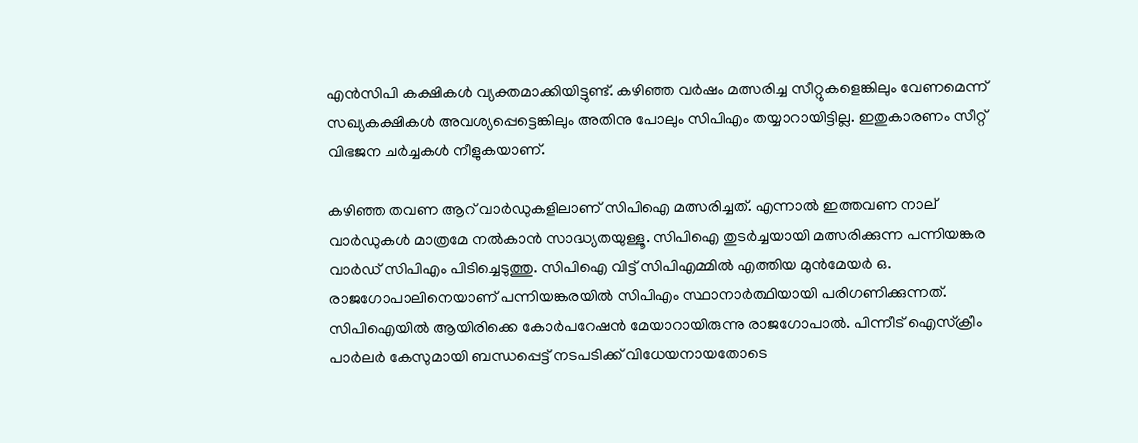എന്‍സിപി കക്ഷികള്‍ വ്യക്തമാക്കിയിട്ടുണ്ട്. കഴിഞ്ഞ വര്‍ഷം മത്സരിച്ച സീറ്റുകളെങ്കിലും വേണമെന്ന് സഖ്യകക്ഷികള്‍ അവശ്യപ്പെട്ടെങ്കിലും അതിനു പോലും സിപിഎം തയ്യാറായിട്ടില്ല. ഇതുകാരണം സീറ്റ് വിഭജന ചര്‍ച്ചകള്‍ നീളുകയാണ്.

കഴിഞ്ഞ തവണ ആറ് വാര്‍ഡുകളിലാണ് സിപിഐ മത്സരിച്ചത്. എന്നാല്‍ ഇത്തവണ നാല് വാര്‍ഡുകള്‍ മാത്രമേ നല്‍കാന്‍ സാദ്ധ്യതയുള്ളൂ. സിപിഐ തുടര്‍ച്ചയായി മത്സരിക്കുന്ന പന്നിയങ്കര വാര്‍ഡ് സിപിഎം പിടിച്ചെടുത്തു. സിപിഐ വിട്ട് സിപിഎമ്മില്‍ എത്തിയ മുന്‍മേയര്‍ ഒ. രാജഗോപാലിനെയാണ് പന്നിയങ്കരയില്‍ സിപിഎം സ്ഥാനാര്‍ത്ഥിയായി പരിഗണിക്കുന്നത്. സിപിഐയില്‍ ആയിരിക്കെ കോര്‍പറേഷന്‍ മേയാറായിരുന്നു രാജഗോപാല്‍. പിന്നീട് ഐസ്‌ക്രീം പാര്‍ലര്‍ കേസുമായി ബന്ധപ്പെട്ട് നടപടിക്ക് വിധേയനായതോടെ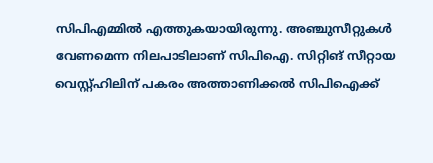സിപിഎമ്മില്‍ എത്തുകയായിരുന്നു. അഞ്ചുസീറ്റുകള്‍ വേണമെന്ന നിലപാടിലാണ് സിപിഐ. സിറ്റിങ് സീറ്റായ വെസ്റ്റ്ഹിലിന് പകരം അത്താണിക്കല്‍ സിപിഐക്ക്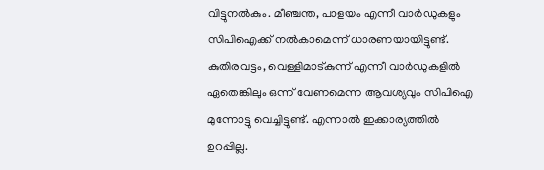വിട്ടുനല്‍കും. മീഞ്ചന്ത, പാളയം എന്നീ വാര്‍ഡുകളും സിപിഐക്ക് നല്‍കാമെന്ന് ധാരണയായിട്ടുണ്ട്. കുതിരവട്ടം, വെള്ളിമാട്കുന്ന് എന്നീ വാര്‍ഡുകളില്‍ ഏതെങ്കിലും ഒന്ന് വേണമെന്ന ആവശ്യവും സിപിഐ മുന്നോട്ടു വെച്ചിട്ടുണ്ട്. എന്നാല്‍ ഇക്കാര്യത്തില്‍ ഉറപ്പില്ല.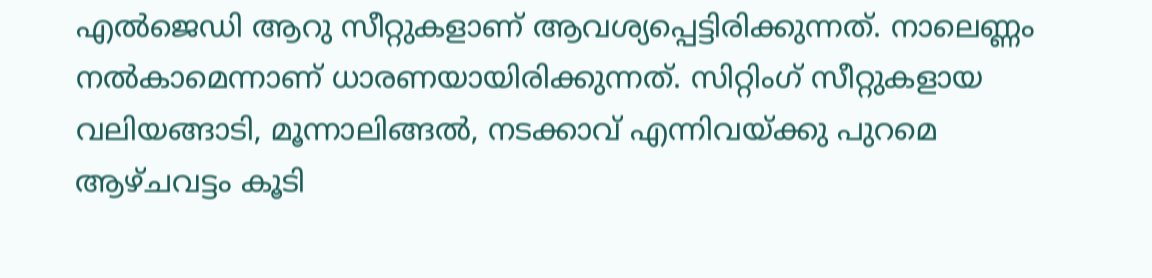എല്‍ജെഡി ആറു സീറ്റുകളാണ് ആവശ്യപ്പെട്ടിരിക്കുന്നത്. നാലെണ്ണം നല്‍കാമെന്നാണ് ധാരണയായിരിക്കുന്നത്. സിറ്റിംഗ് സീറ്റുകളായ വലിയങ്ങാടി, മൂന്നാലിങ്ങല്‍, നടക്കാവ് എന്നിവയ്ക്കു പുറമെ ആഴ്ചവട്ടം കൂടി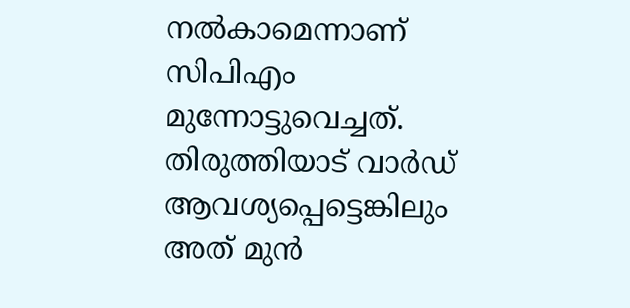നല്‍കാമെന്നാണ് സിപിഎം മുന്നോട്ടുവെച്ചത്. തിരുത്തിയാട് വാര്‍ഡ് ആവശ്യപ്പെട്ടെങ്കിലും അത് മുന്‍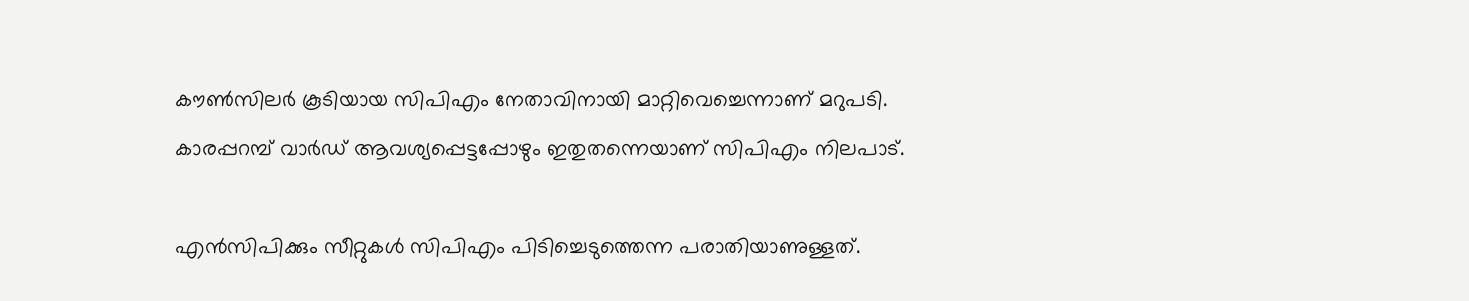കൗണ്‍സിലര്‍ കൂടിയായ സിപിഎം നേതാവിനായി മാറ്റിവെച്ചെന്നാണ് മറുപടി. കാരപ്പറമ്പ് വാര്‍ഡ് ആവശ്യപ്പെട്ടപ്പോഴും ഇതുതന്നെയാണ് സിപിഎം നിലപാട്.

എന്‍സിപിക്കും സീറ്റുകള്‍ സിപിഎം പിടിച്ചെടുത്തെന്ന പരാതിയാണുള്ളത്.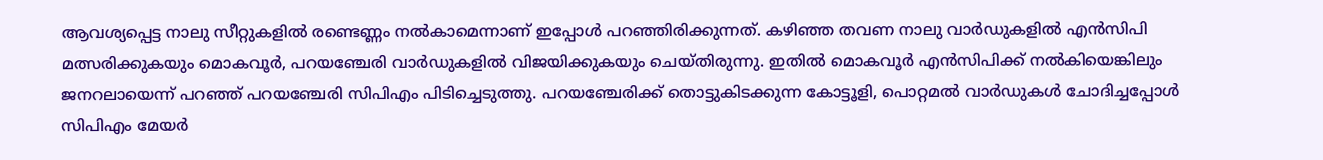ആവശ്യപ്പെട്ട നാലു സീറ്റുകളില്‍ രണ്ടെണ്ണം നല്‍കാമെന്നാണ് ഇപ്പോള്‍ പറഞ്ഞിരിക്കുന്നത്. കഴിഞ്ഞ തവണ നാലു വാര്‍ഡുകളില്‍ എന്‍സിപി മത്സരിക്കുകയും മൊകവൂര്‍, പറയഞ്ചേരി വാര്‍ഡുകളില്‍ വിജയിക്കുകയും ചെയ്തിരുന്നു. ഇതില്‍ മൊകവൂര്‍ എന്‍സിപിക്ക് നല്‍കിയെങ്കിലും ജനറലായെന്ന് പറഞ്ഞ് പറയഞ്ചേരി സിപിഎം പിടിച്ചെടുത്തു. പറയഞ്ചേരിക്ക് തൊട്ടുകിടക്കുന്ന കോട്ടൂളി, പൊറ്റമല്‍ വാര്‍ഡുകള്‍ ചോദിച്ചപ്പോള്‍ സിപിഎം മേയര്‍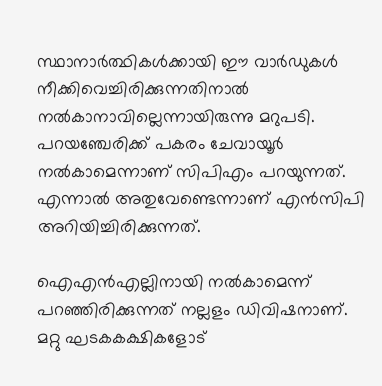സ്ഥാനാര്‍ത്ഥികള്‍ക്കായി ഈ വാര്‍ഡുകള്‍ നീക്കിവെച്ചിരിക്കുന്നതിനാല്‍ നല്‍കാനാവില്ലെന്നായിരുന്നു മറുപടി. പറയഞ്ചേരിക്ക് പകരം ചേവായൂര്‍ നല്‍കാമെന്നാണ് സിപിഎം പറയുന്നത്. എന്നാല്‍ അതുവേണ്ടെന്നാണ് എന്‍സിപി അറിയിച്ചിരിക്കുന്നത്.

ഐഎന്‍എല്ലിനായി നല്‍കാമെന്ന് പറഞ്ഞിരിക്കുന്നത് നല്ലളം ഡിവിഷനാണ്. മറ്റു ഘടകകക്ഷികളോട്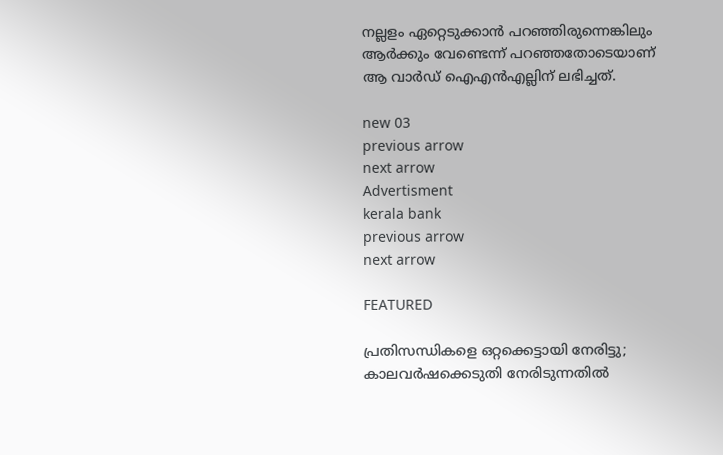നല്ലളം ഏറ്റെടുക്കാന്‍ പറഞ്ഞിരുന്നെങ്കിലും ആര്‍ക്കും വേണ്ടെന്ന് പറഞ്ഞതോടെയാണ് ആ വാര്‍ഡ് ഐഎന്‍എല്ലിന് ലഭിച്ചത്.

new 03
previous arrow
next arrow
Advertisment
kerala bank
previous arrow
next arrow

FEATURED

പ്രതിസന്ധികളെ ഒറ്റക്കെട്ടായി നേരിട്ടു; കാലവർഷക്കെടുതി നേരിടുന്നതിൽ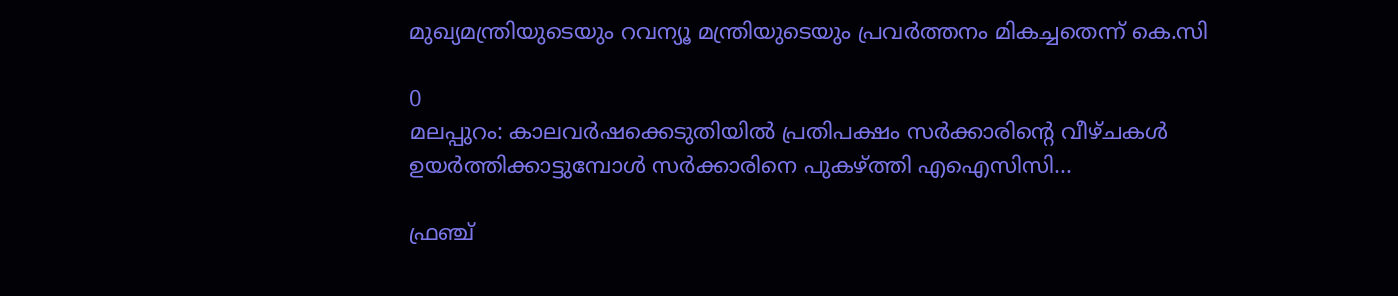മുഖ്യമന്ത്രിയുടെയും റവന്യൂ മന്ത്രിയുടെയും പ്രവർത്തനം മികച്ചതെന്ന് കെ.സി

0
മലപ്പുറം: കാലവര്‍ഷക്കെടുതിയില്‍ പ്രതിപക്ഷം സര്‍ക്കാരിന്റെ വീഴ്ചകള്‍ ഉയര്‍ത്തിക്കാട്ടുമ്പോള്‍ സര്‍ക്കാരിനെ പുകഴ്ത്തി എഐസിസി...

ഫ്രഞ്ച്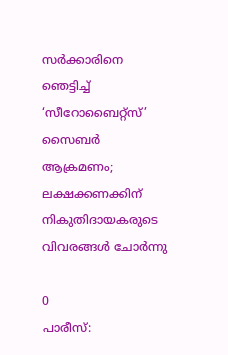സർക്കാരിനെ ഞെട്ടിച്ച് ‘സീറോബൈറ്റ്സ്’ സൈബർ ആക്രമണം; ലക്ഷക്കണക്കിന് നികുതിദായകരുടെ വിവരങ്ങൾ ചോർന്നു

0
പാരീസ്: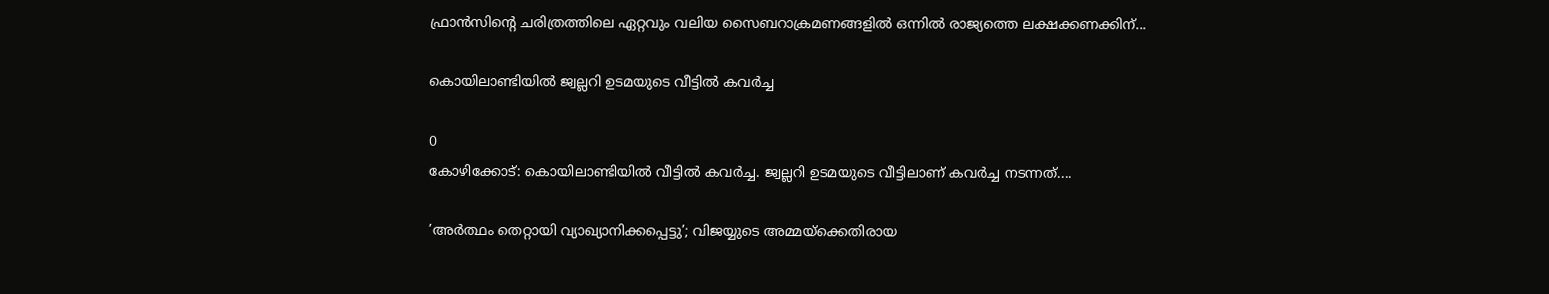ഫ്രാൻസിന്റെ ചരിത്രത്തിലെ ഏറ്റവും വലിയ സൈബറാക്രമണങ്ങളിൽ ഒന്നിൽ രാജ്യത്തെ ലക്ഷക്കണക്കിന്...

കൊയിലാണ്ടിയിൽ ജ്വല്ലറി ഉടമയുടെ വീട്ടിൽ കവർച്ച

0
കോഴിക്കോട്: കൊയിലാണ്ടിയിൽ വീട്ടിൽ കവർച്ച. ജ്വല്ലറി ഉടമയുടെ വീട്ടിലാണ് കവർച്ച നടന്നത്....

’അർത്ഥം തെറ്റായി വ്യാഖ്യാനിക്കപ്പെട്ടു’; വിജയ്യുടെ അമ്മയ്ക്കെതിരായ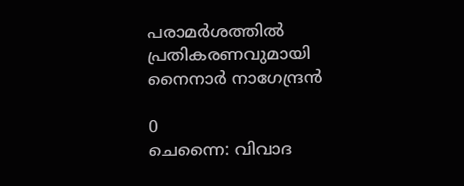പരാമർശത്തിൽ പ്രതികരണവുമായി നൈനാർ നാഗേന്ദ്രൻ

0
ചെന്നൈ: വിവാദ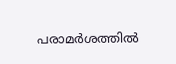പരാമർശത്തിൽ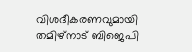വിശദീകരണവുമായി തമിഴ്നാട് ബിജെപി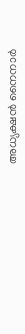അധ്യക്ഷൻ നൈനാർ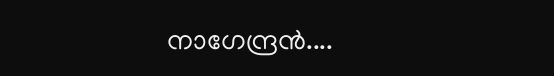നാഗേന്ദ്രൻ....